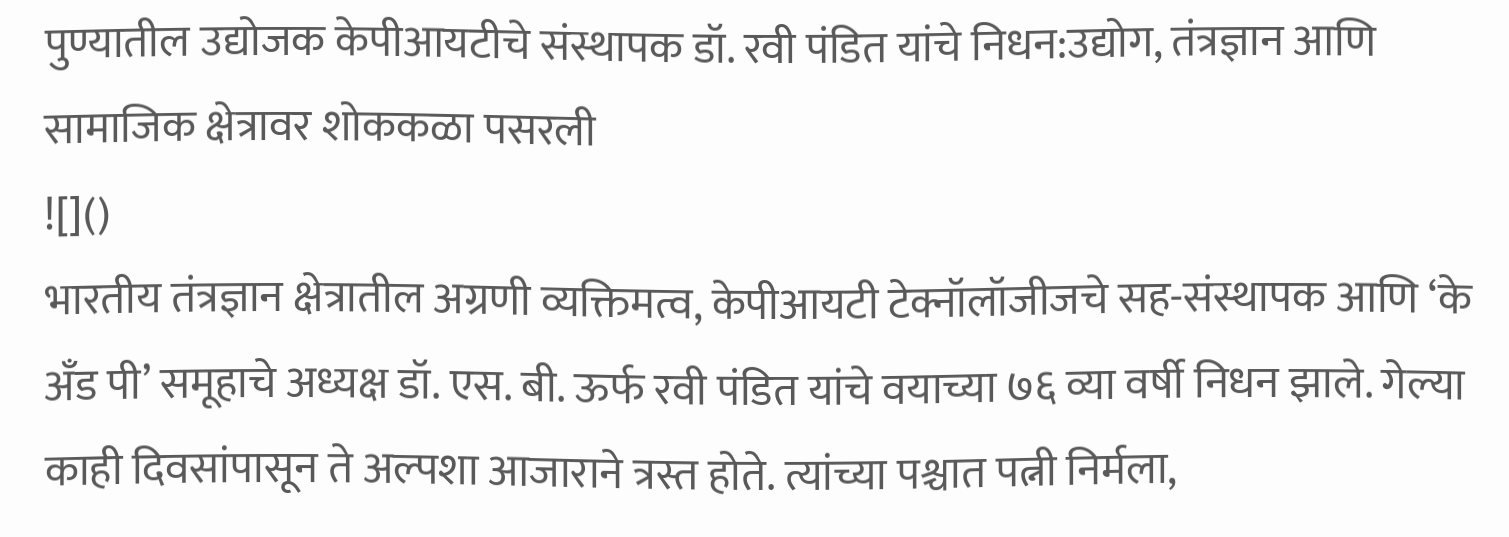पुण्यातील उद्योजक केपीआयटीचे संस्थापक डॉ. रवी पंडित यांचे निधन:उद्योग, तंत्रज्ञान आणि सामाजिक क्षेत्रावर शोककळा पसरली
![]()
भारतीय तंत्रज्ञान क्षेत्रातील अग्रणी व्यक्तिमत्व, केपीआयटी टेक्नॉलॉजीजचे सह-संस्थापक आणि ‘के अँड पी’ समूहाचे अध्यक्ष डॉ. एस. बी. ऊर्फ रवी पंडित यांचे वयाच्या ७६ व्या वर्षी निधन झाले. गेल्या काही दिवसांपासून ते अल्पशा आजाराने त्रस्त होते. त्यांच्या पश्चात पत्नी निर्मला,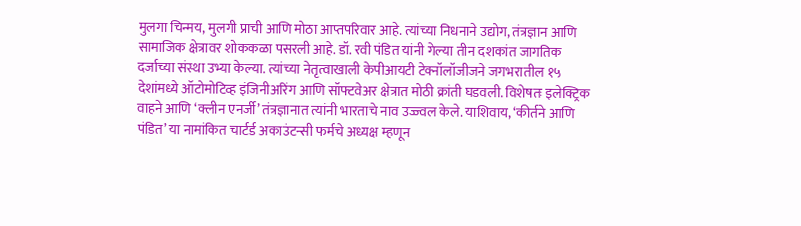मुलगा चिन्मय, मुलगी प्राची आणि मोठा आप्तपरिवार आहे. त्यांच्या निधनाने उद्योग, तंत्रज्ञान आणि सामाजिक क्षेत्रावर शोककळा पसरली आहे. डॉ. रवी पंडित यांनी गेल्या तीन दशकांत जागतिक दर्जाच्या संस्था उभ्या केल्या. त्यांच्या नेतृत्वाखाली केपीआयटी टेक्नॉलॉजीजने जगभरातील १५ देशांमध्ये ऑटोमोटिव्ह इंजिनीअरिंग आणि सॉफ्टवेअर क्षेत्रात मोठी क्रांती घडवली. विशेषतः इलेक्ट्रिक वाहने आणि ‘क्लीन एनर्जी’ तंत्रज्ञानात त्यांनी भारताचे नाव उज्ज्वल केले. याशिवाय, ‘कीर्तने आणि पंडित’ या नामांकित चार्टर्ड अकाउंटन्सी फर्मचे अध्यक्ष म्हणून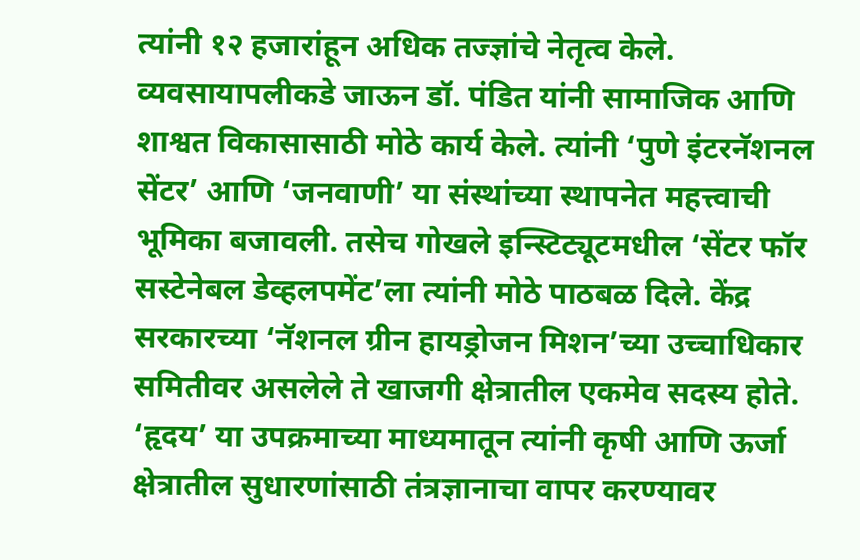त्यांनी १२ हजारांहून अधिक तज्ज्ञांचे नेतृत्व केले. व्यवसायापलीकडे जाऊन डॉ. पंडित यांनी सामाजिक आणि शाश्वत विकासासाठी मोठे कार्य केले. त्यांनी ‘पुणे इंटरनॅशनल सेंटर’ आणि ‘जनवाणी’ या संस्थांच्या स्थापनेत महत्त्वाची भूमिका बजावली. तसेच गोखले इन्स्टिट्यूटमधील ‘सेंटर फॉर सस्टेनेबल डेव्हलपमेंट’ला त्यांनी मोठे पाठबळ दिले. केंद्र सरकारच्या ‘नॅशनल ग्रीन हायड्रोजन मिशन’च्या उच्चाधिकार समितीवर असलेले ते खाजगी क्षेत्रातील एकमेव सदस्य होते. ‘हृदय’ या उपक्रमाच्या माध्यमातून त्यांनी कृषी आणि ऊर्जा क्षेत्रातील सुधारणांसाठी तंत्रज्ञानाचा वापर करण्यावर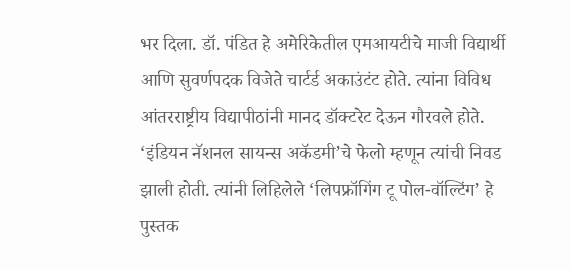भर दिला. डॉ. पंडित हे अमेरिकेतील एमआयटीचे माजी विद्यार्थी आणि सुवर्णपदक विजेते चार्टर्ड अकाउंटंट होते. त्यांना विविध आंतरराष्ट्रीय विद्यापीठांनी मानद डॉक्टरेट देऊन गौरवले होते. ‘इंडियन नॅशनल सायन्स अकॅडमी’चे फेलो म्हणून त्यांची निवड झाली होती. त्यांनी लिहिलेले ‘लिपफ्रॉगिंग टू पोल-वॉल्टिंग’ हे पुस्तक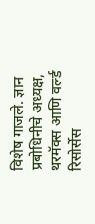विशेष गाजले. ज्ञान प्रबोधिनीचे अध्यक्ष, थरमॅक्स आणि वर्ल्ड रिसोर्सेस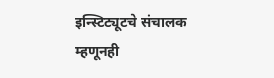इन्स्टिट्यूटचे संचालक म्हणूनही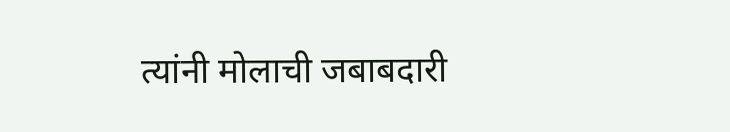त्यांनी मोलाची जबाबदारी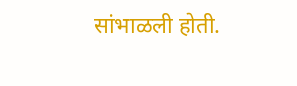सांभाळली होती.